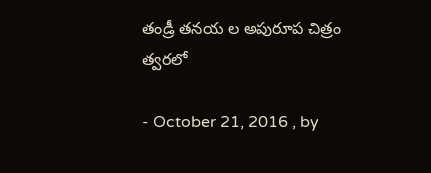తండ్రీ తనయ ల అపురూప చిత్రం త్వరలో

- October 21, 2016 , by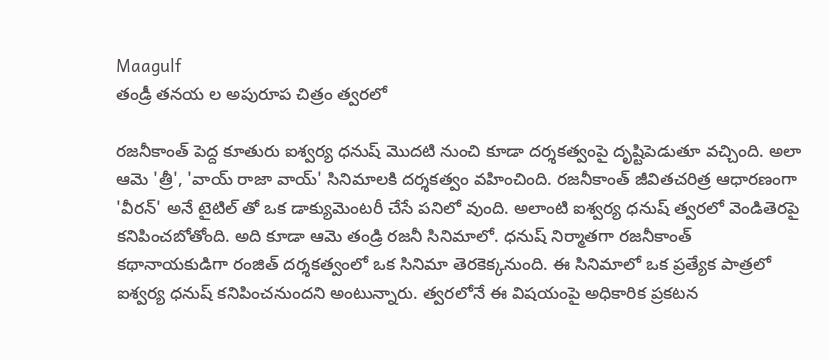Maagulf
తండ్రీ తనయ ల అపురూప చిత్రం త్వరలో

రజనీకాంత్ పెద్ద కూతురు ఐశ్వర్య ధనుష్ మొదటి నుంచి కూడా దర్శకత్వంపై దృష్టిపెడుతూ వచ్చింది. అలా ఆమె 'త్రీ', 'వాయ్ రాజా వాయ్' సినిమాలకి దర్శకత్వం వహించింది. రజనీకాంత్ జీవితచరిత్ర ఆధారణంగా 'వీరన్' అనే టైటిల్ తో ఒక డాక్యుమెంటరీ చేసే పనిలో వుంది. అలాంటి ఐశ్వర్య ధనుష్ త్వరలో వెండితెరపై కనిపించబోతోంది. అది కూడా ఆమె తండ్రి రజనీ సినిమాలో. ధనుష్ నిర్మాతగా రజనీకాంత్ కథానాయకుడిగా రంజిత్ దర్శకత్వంలో ఒక సినిమా తెరకెక్కనుంది. ఈ సినిమాలో ఒక ప్రత్యేక పాత్రలో ఐశ్వర్య ధనుష్ కనిపించనుందని అంటున్నారు. త్వరలోనే ఈ విషయంపై అధికారిక ప్రకటన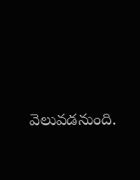వెలువడనుంది.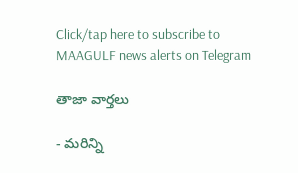Click/tap here to subscribe to MAAGULF news alerts on Telegram

తాజా వార్తలు

- మరిన్ని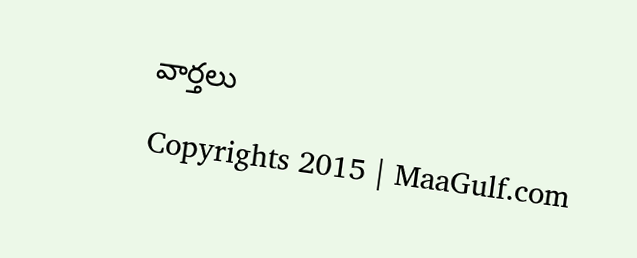వార్తలు

Copyrights 2015 | MaaGulf.com